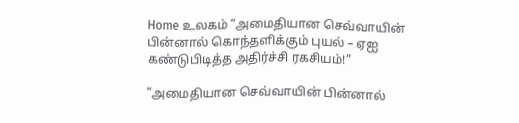Home உலகம் “அமைதியான செவ்வாயின் பின்னால் கொந்தளிக்கும் புயல் – ஏஐ கண்டுபிடித்த அதிர்ச்சி ரகசியம்!”

“அமைதியான செவ்வாயின் பின்னால்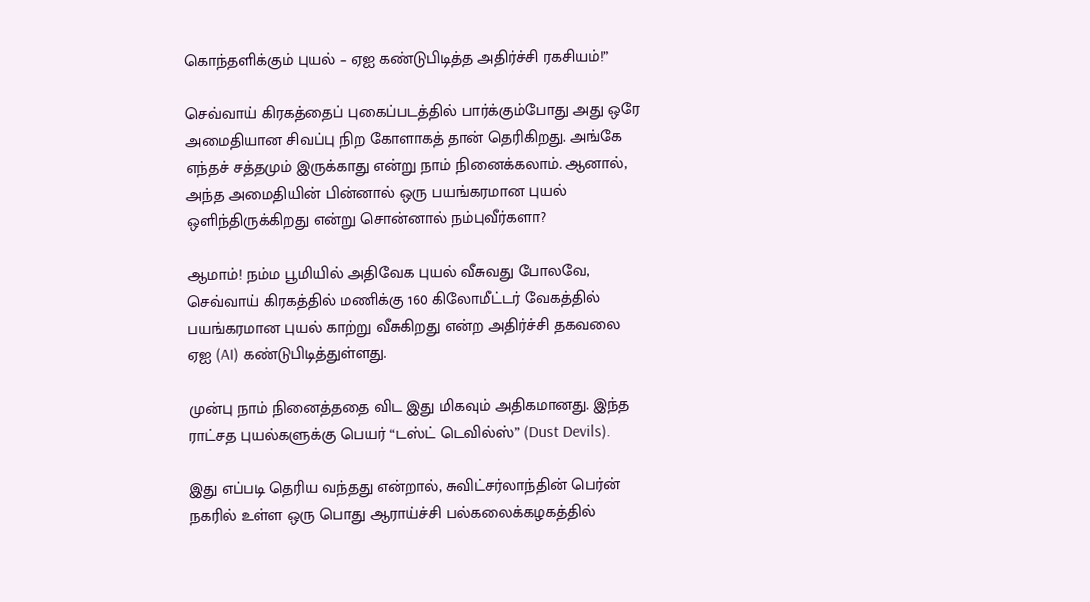கொந்தளிக்கும் புயல் – ஏஐ கண்டுபிடித்த அதிர்ச்சி ரகசியம்!”

செவ்வாய் கிரகத்தைப் புகைப்படத்தில் பார்க்கும்போது அது ஒரே அமைதியான சிவப்பு நிற கோளாகத் தான் தெரிகிறது. அங்கே எந்தச் சத்தமும் இருக்காது என்று நாம் நினைக்கலாம். ஆனால், அந்த அமைதியின் பின்னால் ஒரு பயங்கரமான புயல் ஒளிந்திருக்கிறது என்று சொன்னால் நம்புவீர்களா?

ஆமாம்! நம்ம பூமியில் அதிவேக புயல் வீசுவது போலவே, செவ்வாய் கிரகத்தில் மணிக்கு 160 கிலோமீட்டர் வேகத்தில் பயங்கரமான புயல் காற்று வீசுகிறது என்ற அதிர்ச்சி தகவலை ஏஐ (AI) கண்டுபிடித்துள்ளது.

முன்பு நாம் நினைத்ததை விட இது மிகவும் அதிகமானது. இந்த ராட்சத புயல்களுக்கு பெயர் “டஸ்ட் டெவில்ஸ்” (Dust Devils).

இது எப்படி தெரிய வந்தது என்றால், சுவிட்சர்லாந்தின் பெர்ன் நகரில் உள்ள ஒரு பொது ஆராய்ச்சி பல்கலைக்கழகத்தில்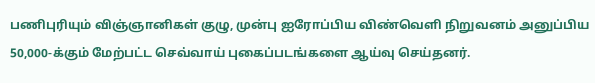பணிபுரியும் விஞ்ஞானிகள் குழு, முன்பு ஐரோப்பிய விண்வெளி நிறுவனம் அனுப்பிய 50,000-க்கும் மேற்பட்ட செவ்வாய் புகைப்படங்களை ஆய்வு செய்தனர்.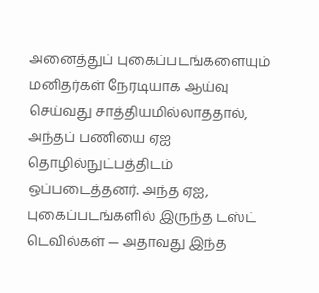அனைத்துப் புகைப்படங்களையும் மனிதர்கள் நேரடியாக ஆய்வு செய்வது சாத்தியமில்லாததால், அந்தப் பணியை ஏஐ தொழில்நுட்பத்திடம் ஒப்படைத்தனர். அந்த ஏஐ, புகைப்படங்களில் இருந்த டஸ்ட் டெவில்கள் — அதாவது இந்த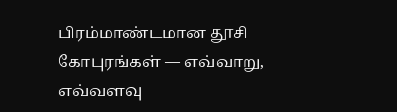பிரம்மாண்டமான தூசி கோபுரங்கள் — எவ்வாறு, எவ்வளவு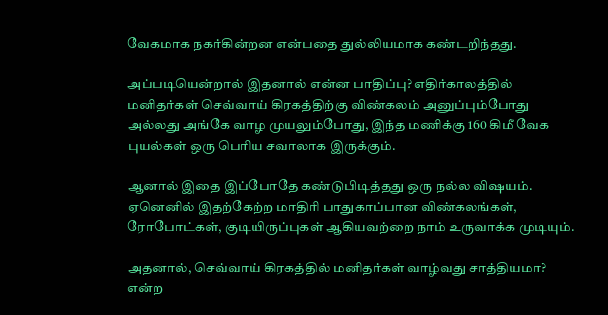வேகமாக நகர்கின்றன என்பதை துல்லியமாக கண்டறிந்தது.

அப்படியென்றால் இதனால் என்ன பாதிப்பு? எதிர்காலத்தில் மனிதர்கள் செவ்வாய் கிரகத்திற்கு விண்கலம் அனுப்பும்போது அல்லது அங்கே வாழ முயலும்போது, இந்த மணிக்கு 160 கிமீ வேக புயல்கள் ஒரு பெரிய சவாலாக இருக்கும்.

ஆனால் இதை இப்போதே கண்டுபிடித்தது ஒரு நல்ல விஷயம். ஏனெனில் இதற்கேற்ற மாதிரி பாதுகாப்பான விண்கலங்கள், ரோபோட்கள், குடியிருப்புகள் ஆகியவற்றை நாம் உருவாக்க முடியும்.

அதனால், செவ்வாய் கிரகத்தில் மனிதர்கள் வாழ்வது சாத்தியமா? என்ற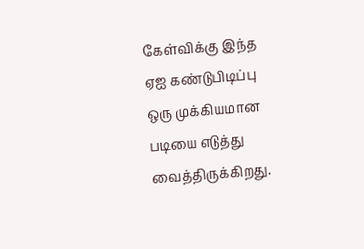கேள்விக்கு இந்த ஏஐ கண்டுபிடிப்பு ஒரு முக்கியமான படியை எடுத்து வைத்திருக்கிறது.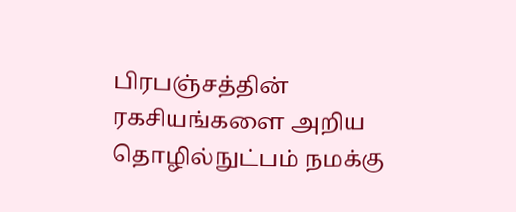பிரபஞ்சத்தின் ரகசியங்களை அறிய தொழில்நுட்பம் நமக்கு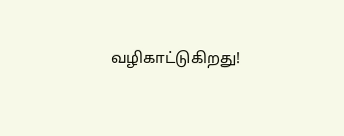வழிகாட்டுகிறது!